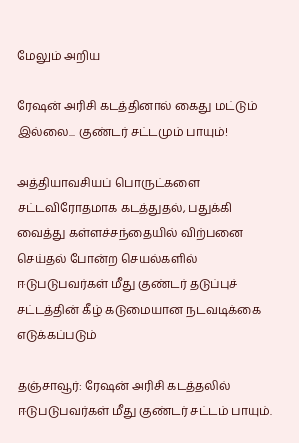மேலும் அறிய

ரேஷன் அரிசி கடத்தினால் கைது மட்டும் இல்லை... குண்டர் சட்டமும் பாயும்!

அத்தியாவசியப் பொருட்களை சட்டவிரோதமாக கடத்துதல், பதுக்கி வைத்து கள்ளச்சந்தையில் விற்பனை செய்தல் போன்ற செயல்களில் ஈடுபடுபவர்கள் மீது குண்டர் தடுப்புச் சட்டத்தின் கீழ் கடுமையான நடவடிக்கை எடுக்கப்படும்

தஞ்சாவூர்: ரேஷன் அரிசி கடத்தலில் ஈடுபடுபவர்கள் மீது குண்டர் சட்டம் பாயும்.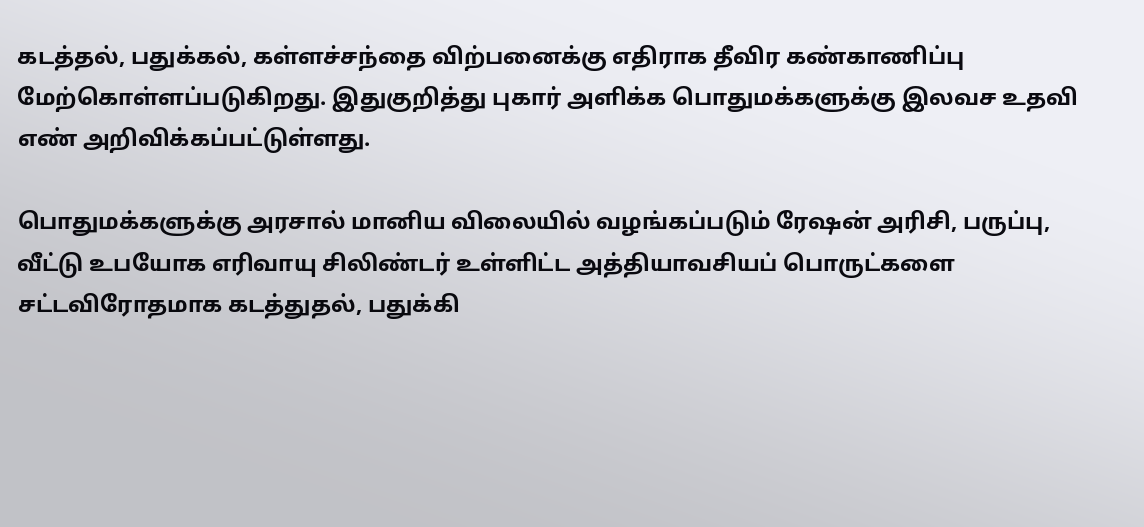கடத்தல், பதுக்கல், கள்ளச்சந்தை விற்பனைக்கு எதிராக தீவிர கண்காணிப்பு மேற்கொள்ளப்படுகிறது. இதுகுறித்து புகார் அளிக்க பொதுமக்களுக்கு இலவச உதவி எண் அறிவிக்கப்பட்டுள்ளது.

பொதுமக்களுக்கு அரசால் மானிய விலையில் வழங்கப்படும் ரேஷன் அரிசி, பருப்பு, வீட்டு உபயோக எரிவாயு சிலிண்டர் உள்ளிட்ட அத்தியாவசியப் பொருட்களை சட்டவிரோதமாக கடத்துதல், பதுக்கி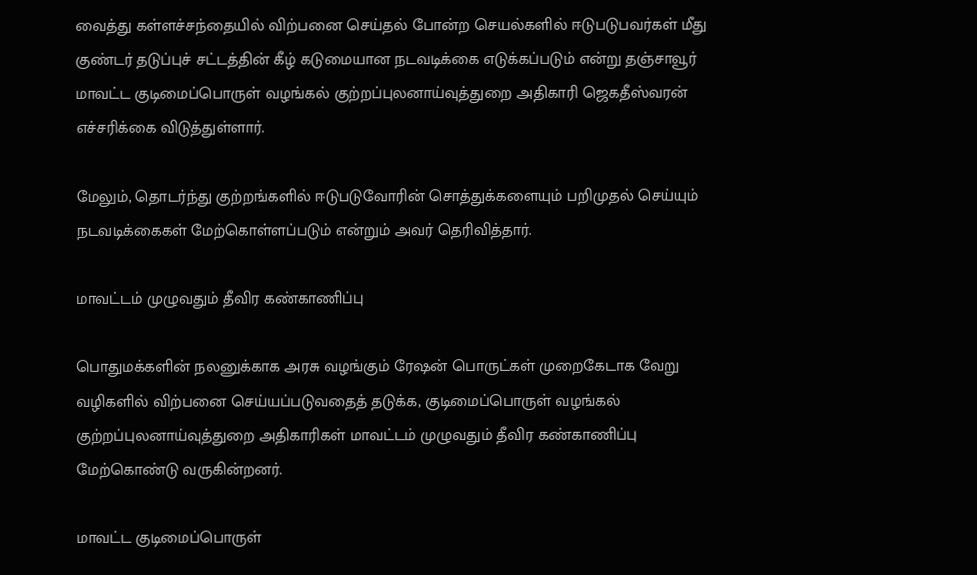வைத்து கள்ளச்சந்தையில் விற்பனை செய்தல் போன்ற செயல்களில் ஈடுபடுபவர்கள் மீது குண்டர் தடுப்புச் சட்டத்தின் கீழ் கடுமையான நடவடிக்கை எடுக்கப்படும் என்று தஞ்சாவூர் மாவட்ட குடிமைப்பொருள் வழங்கல் குற்றப்புலனாய்வுத்துறை அதிகாரி ஜெகதீஸ்வரன் எச்சரிக்கை விடுத்துள்ளார்.

மேலும், தொடர்ந்து குற்றங்களில் ஈடுபடுவோரின் சொத்துக்களையும் பறிமுதல் செய்யும் நடவடிக்கைகள் மேற்கொள்ளப்படும் என்றும் அவர் தெரிவித்தார்.

மாவட்டம் முழுவதும் தீவிர கண்காணிப்பு

பொதுமக்களின் நலனுக்காக அரசு வழங்கும் ரேஷன் பொருட்கள் முறைகேடாக வேறு வழிகளில் விற்பனை செய்யப்படுவதைத் தடுக்க, குடிமைப்பொருள் வழங்கல் குற்றப்புலனாய்வுத்துறை அதிகாரிகள் மாவட்டம் முழுவதும் தீவிர கண்காணிப்பு மேற்கொண்டு வருகின்றனர்.

மாவட்ட குடிமைப்பொருள்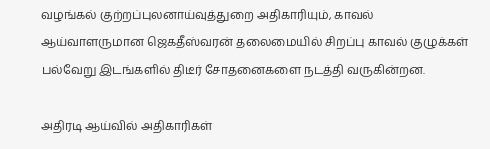வழங்கல் குற்றப்புலனாய்வுத்துறை அதிகாரியும், காவல் ஆய்வாளருமான ஜெகதீஸ்வரன் தலைமையில் சிறப்பு காவல் குழுக்கள் பல்வேறு இடங்களில் திடீர் சோதனைகளை நடத்தி வருகின்றன.

அதிரடி ஆய்வில் அதிகாரிகள்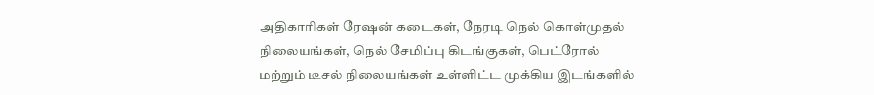அதிகாரிகள் ரேஷன் கடைகள், நேரடி நெல் கொள்முதல் நிலையங்கள், நெல் சேமிப்பு கிடங்குகள், பெட்ரோல் மற்றும் டீசல் நிலையங்கள் உள்ளிட்ட முக்கிய இடங்களில்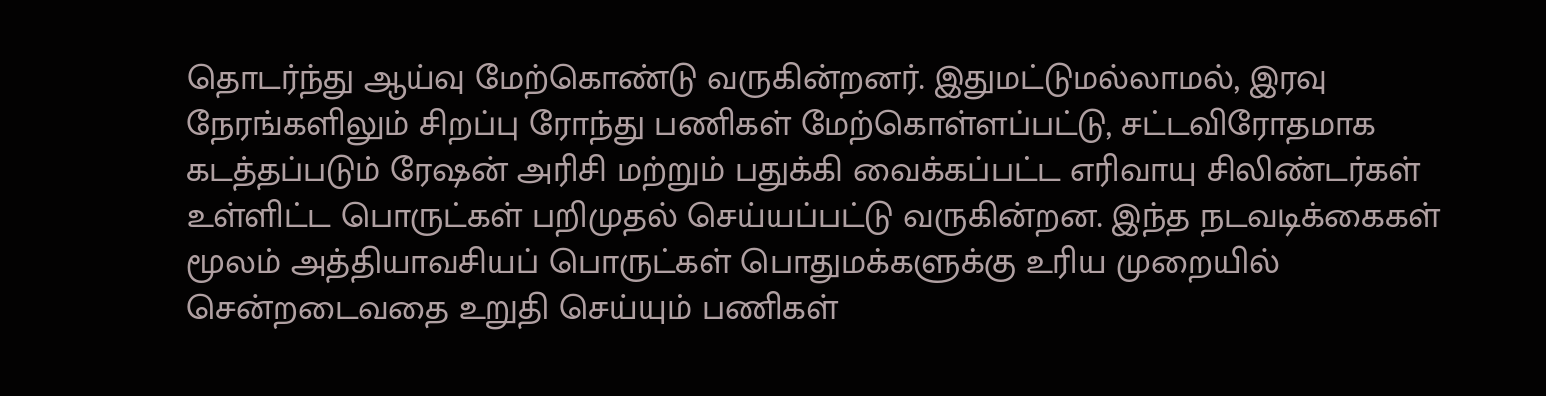தொடர்ந்து ஆய்வு மேற்கொண்டு வருகின்றனர். இதுமட்டுமல்லாமல், இரவு நேரங்களிலும் சிறப்பு ரோந்து பணிகள் மேற்கொள்ளப்பட்டு, சட்டவிரோதமாக கடத்தப்படும் ரேஷன் அரிசி மற்றும் பதுக்கி வைக்கப்பட்ட எரிவாயு சிலிண்டர்கள் உள்ளிட்ட பொருட்கள் பறிமுதல் செய்யப்பட்டு வருகின்றன. இந்த நடவடிக்கைகள் மூலம் அத்தியாவசியப் பொருட்கள் பொதுமக்களுக்கு உரிய முறையில் சென்றடைவதை உறுதி செய்யும் பணிகள்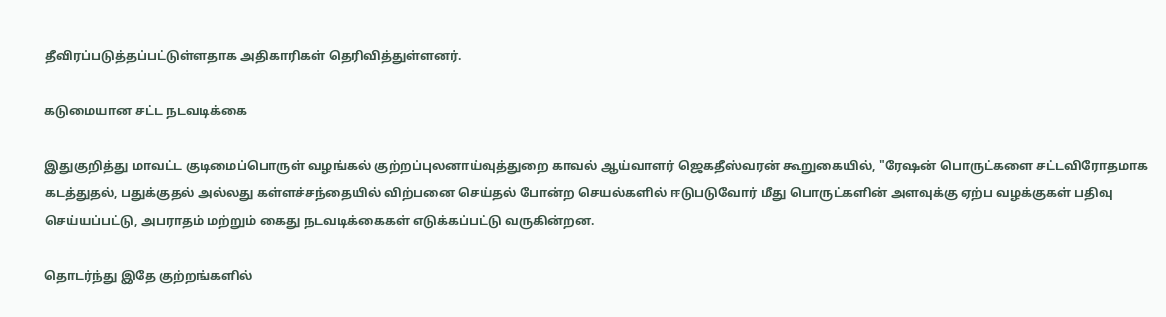தீவிரப்படுத்தப்பட்டுள்ளதாக அதிகாரிகள் தெரிவித்துள்ளனர்.

கடுமையான சட்ட நடவடிக்கை

இதுகுறித்து மாவட்ட குடிமைப்பொருள் வழங்கல் குற்றப்புலனாய்வுத்துறை காவல் ஆய்வாளர் ஜெகதீஸ்வரன் கூறுகையில், "ரேஷன் பொருட்களை சட்டவிரோதமாக கடத்துதல், பதுக்குதல் அல்லது கள்ளச்சந்தையில் விற்பனை செய்தல் போன்ற செயல்களில் ஈடுபடுவோர் மீது பொருட்களின் அளவுக்கு ஏற்ப வழக்குகள் பதிவு செய்யப்பட்டு, அபராதம் மற்றும் கைது நடவடிக்கைகள் எடுக்கப்பட்டு வருகின்றன.

தொடர்ந்து இதே குற்றங்களில்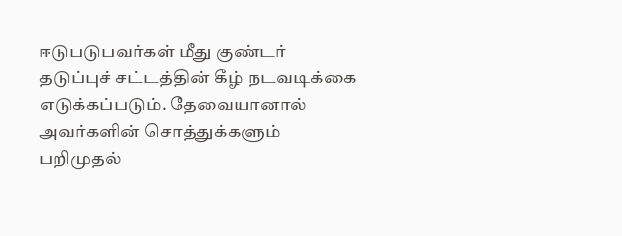ஈடுபடுபவர்கள் மீது குண்டர் தடுப்புச் சட்டத்தின் கீழ் நடவடிக்கை எடுக்கப்படும். தேவையானால் அவர்களின் சொத்துக்களும் பறிமுதல்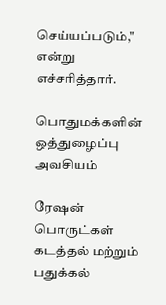செய்யப்படும்," என்று எச்சரித்தார்.

பொதுமக்களின் ஒத்துழைப்பு அவசியம்

ரேஷன் பொருட்கள் கடத்தல் மற்றும் பதுக்கல்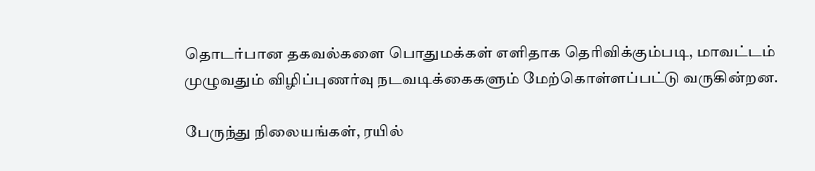தொடர்பான தகவல்களை பொதுமக்கள் எளிதாக தெரிவிக்கும்படி, மாவட்டம் முழுவதும் விழிப்புணர்வு நடவடிக்கைகளும் மேற்கொள்ளப்பட்டு வருகின்றன.

பேருந்து நிலையங்கள், ரயில்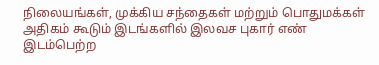நிலையங்கள், முக்கிய சந்தைகள் மற்றும் பொதுமக்கள் அதிகம் கூடும் இடங்களில் இலவச புகார் எண் இடம்பெற்ற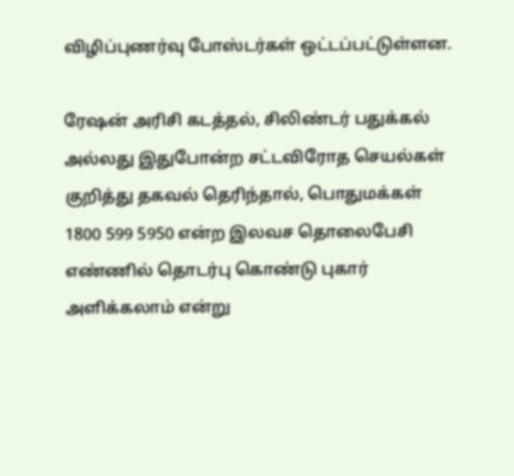விழிப்புணர்வு போஸ்டர்கள் ஒட்டப்பட்டுள்ளன.

ரேஷன் அரிசி கடத்தல், சிலிண்டர் பதுக்கல் அல்லது இதுபோன்ற சட்டவிரோத செயல்கள் குறித்து தகவல் தெரிந்தால், பொதுமக்கள் 1800 599 5950 என்ற இலவச தொலைபேசி எண்ணில் தொடர்பு கொண்டு புகார் அளிக்கலாம் என்று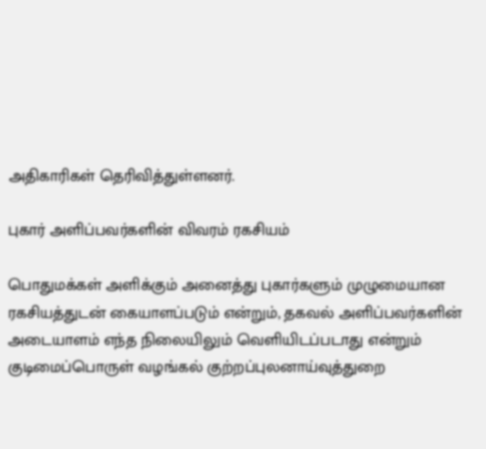அதிகாரிகள் தெரிவித்துள்ளனர்.

புகார் அளிப்பவர்களின் விவரம் ரகசியம்

பொதுமக்கள் அளிக்கும் அனைத்து புகார்களும் முழுமையான ரகசியத்துடன் கையாளப்படும் என்றும், தகவல் அளிப்பவர்களின் அடையாளம் எந்த நிலையிலும் வெளியிடப்படாது என்றும் குடிமைப்பொருள் வழங்கல் குற்றப்புலனாய்வுத்துறை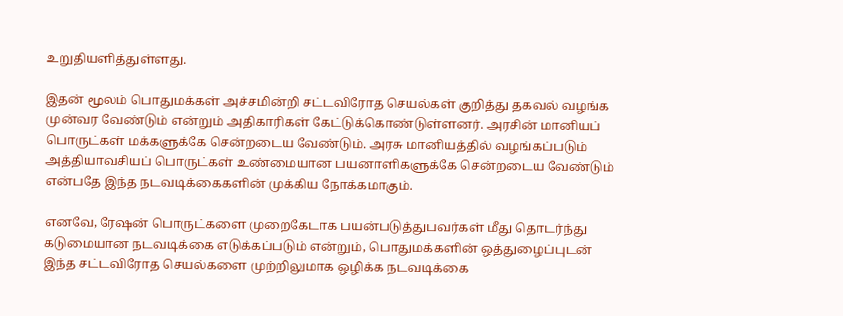உறுதியளித்துள்ளது.

இதன் மூலம் பொதுமக்கள் அச்சமின்றி சட்டவிரோத செயல்கள் குறித்து தகவல் வழங்க முன்வர வேண்டும் என்றும் அதிகாரிகள் கேட்டுக்கொண்டுள்ளனர். அரசின் மானியப் பொருட்கள் மக்களுக்கே சென்றடைய வேண்டும். அரசு மானியத்தில் வழங்கப்படும் அத்தியாவசியப் பொருட்கள் உண்மையான பயனாளிகளுக்கே சென்றடைய வேண்டும் என்பதே இந்த நடவடிக்கைகளின் முக்கிய நோக்கமாகும்.

எனவே, ரேஷன் பொருட்களை முறைகேடாக பயன்படுத்துபவர்கள் மீது தொடர்ந்து கடுமையான நடவடிக்கை எடுக்கப்படும் என்றும், பொதுமக்களின் ஒத்துழைப்புடன் இந்த சட்டவிரோத செயல்களை முற்றிலுமாக ஒழிக்க நடவடிக்கை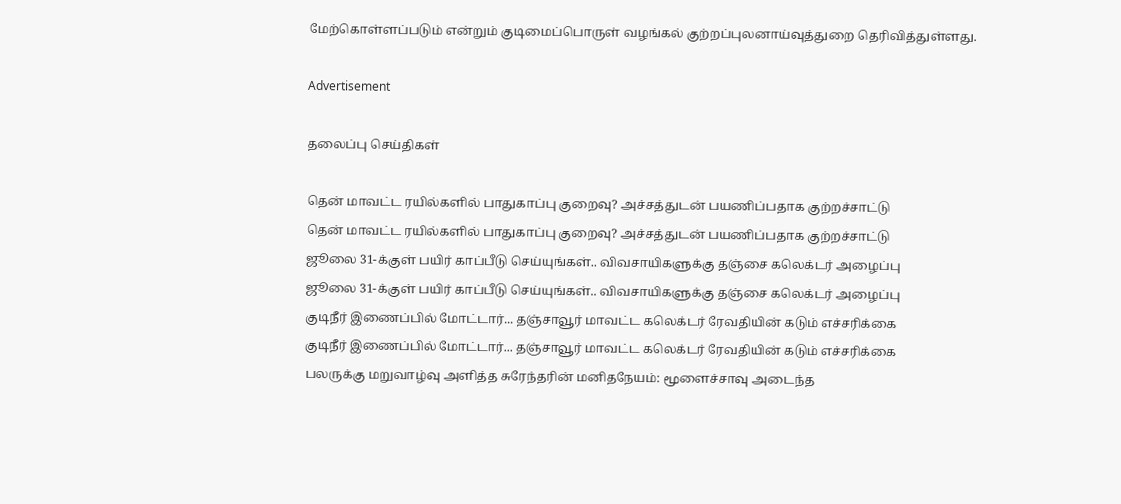மேற்கொள்ளப்படும் என்றும் குடிமைப்பொருள் வழங்கல் குற்றப்புலனாய்வுத்துறை தெரிவித்துள்ளது.

Advertisement

தலைப்பு செய்திகள்

தென் மாவட்ட ரயில்களில் பாதுகாப்பு குறைவு? அச்சத்துடன் பயணிப்பதாக குற்றச்சாட்டு
தென் மாவட்ட ரயில்களில் பாதுகாப்பு குறைவு? அச்சத்துடன் பயணிப்பதாக குற்றச்சாட்டு
ஜூலை 31-க்குள் பயிர் காப்பீடு செய்யுங்கள்.. விவசாயிகளுக்கு தஞ்சை கலெக்டர் அழைப்பு
ஜூலை 31-க்குள் பயிர் காப்பீடு செய்யுங்கள்.. விவசாயிகளுக்கு தஞ்சை கலெக்டர் அழைப்பு
குடிநீர் இணைப்பில் மோட்டார்... தஞ்சாவூர் மாவட்ட கலெக்டர் ரேவதியின் கடும் எச்சரிக்கை
குடிநீர் இணைப்பில் மோட்டார்... தஞ்சாவூர் மாவட்ட கலெக்டர் ரேவதியின் கடும் எச்சரிக்கை
பலருக்கு மறுவாழ்வு அளித்த சுரேந்தரின் மனிதநேயம்: மூளைச்சாவு அடைந்த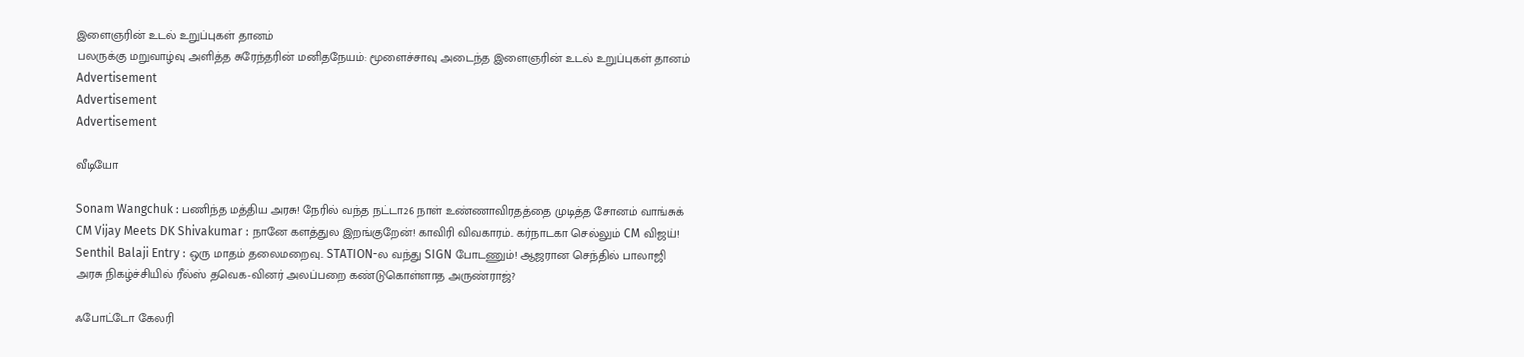இளைஞரின் உடல் உறுப்புகள் தானம்
பலருக்கு மறுவாழ்வு அளித்த சுரேந்தரின் மனிதநேயம்: மூளைச்சாவு அடைந்த இளைஞரின் உடல் உறுப்புகள் தானம்
Advertisement
Advertisement
Advertisement

வீடியோ

Sonam Wangchuk : பணிந்த மத்திய அரசு! நேரில் வந்த நட்டா26 நாள் உண்ணாவிரதத்தை முடித்த சோனம் வாங்சுக்
CM Vijay Meets DK Shivakumar : நானே களத்துல இறங்குறேன்! காவிரி விவகாரம்.. கர்நாடகா செல்லும் CM விஜய்!
Senthil Balaji Entry : ஒரு மாதம் தலைமறைவு.. STATION-ல வந்து SIGN போடணும்! ஆஜரான செந்தில் பாலாஜி
அரசு நிகழ்ச்சியில் ரீல்ஸ் தவெக-வினர் அலப்பறை கண்டுகொள்ளாத அருண்ராஜ்?

ஃபோட்டோ கேலரி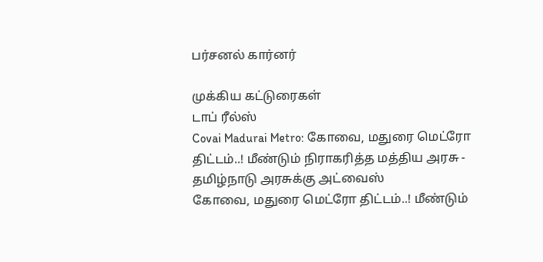பர்சனல் கார்னர்

முக்கிய கட்டுரைகள்
டாப் ரீல்ஸ்
Covai Madurai Metro: கோவை, மதுரை மெட்ரோ திட்டம்..! மீண்டும் நிராகரித்த மத்திய அரசு - தமிழ்நாடு அரசுக்கு அட்வைஸ்
கோவை, மதுரை மெட்ரோ திட்டம்..! மீண்டும்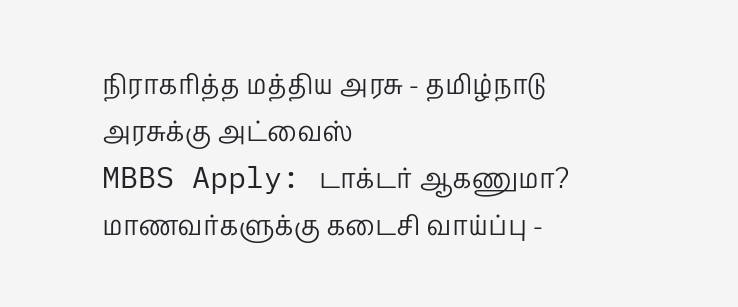நிராகரித்த மத்திய அரசு - தமிழ்நாடு அரசுக்கு அட்வைஸ்
MBBS Apply: டாக்டர் ஆகணுமா? மாணவர்களுக்கு கடைசி வாய்ப்பு -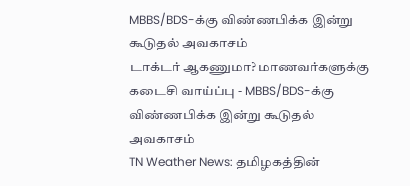MBBS/BDS-க்கு விண்ணபிக்க இன்று கூடுதல் அவகாசம்
டாக்டர் ஆகணுமா? மாணவர்களுக்கு கடைசி வாய்ப்பு - MBBS/BDS-க்கு விண்ணபிக்க இன்று கூடுதல் அவகாசம்
TN Weather News: தமிழகத்தின்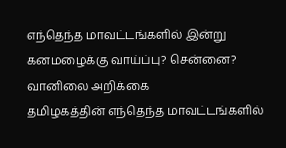எந்தெந்த மாவட்டங்களில் இன்று கனமழைக்கு வாய்ப்பு? சென்னை? வானிலை அறிக்கை
தமிழகத்தின் எந்தெந்த மாவட்டங்களில்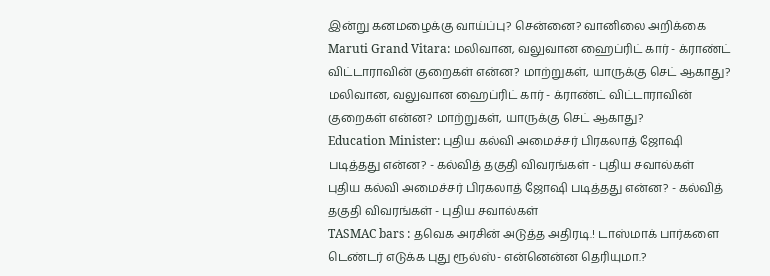இன்று கனமழைக்கு வாய்ப்பு? சென்னை? வானிலை அறிக்கை
Maruti Grand Vitara: மலிவான, வலுவான ஹைப்ரிட் கார் - க்ராண்ட் விட்டாராவின் குறைகள் என்ன? மாற்றுகள், யாருக்கு செட் ஆகாது?
மலிவான, வலுவான ஹைப்ரிட் கார் - க்ராண்ட் விட்டாராவின் குறைகள் என்ன? மாற்றுகள், யாருக்கு செட் ஆகாது?
Education Minister: புதிய கல்வி அமைச்சர் பிரகலாத் ஜோஷி படித்தது என்ன? - கல்வித் தகுதி விவரங்கள் - புதிய சவால்கள்
புதிய கல்வி அமைச்சர் பிரகலாத் ஜோஷி படித்தது என்ன? - கல்வித் தகுதி விவரங்கள் - புதிய சவால்கள்
TASMAC bars : தவெக அரசின் அடுத்த அதிரடி.! டாஸ்மாக் பார்களை டெண்டர் எடுக்க புது ரூல்ஸ்- என்னென்ன தெரியுமா.?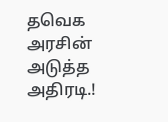தவெக அரசின் அடுத்த அதிரடி.!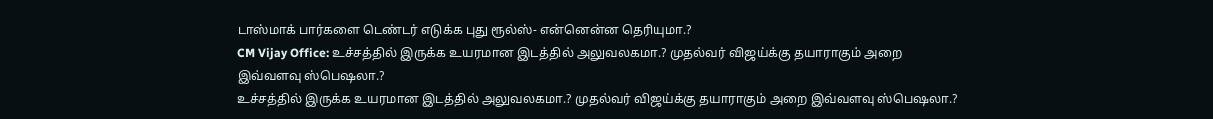டாஸ்மாக் பார்களை டெண்டர் எடுக்க புது ரூல்ஸ்- என்னென்ன தெரியுமா.?
CM Vijay Office: உச்சத்தில் இருக்க உயரமான இடத்தில் அலுவலகமா.? முதல்வர் விஜய்க்கு தயாராகும் அறை இவ்வளவு ஸ்பெஷலா.?
உச்சத்தில் இருக்க உயரமான இடத்தில் அலுவலகமா.? முதல்வர் விஜய்க்கு தயாராகும் அறை இவ்வளவு ஸ்பெஷலா.?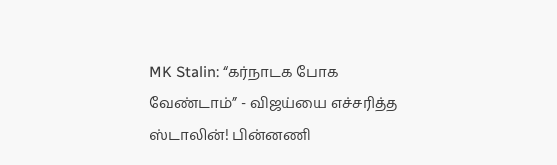MK Stalin: “கர்நாடக போக வேண்டாம்” - விஜய்யை எச்சரித்த ஸ்டாலின்! பின்னணி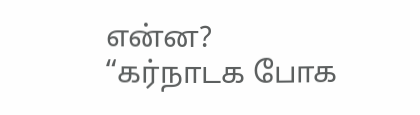என்ன?
“கர்நாடக போக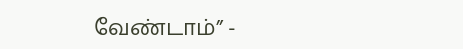வேண்டாம்” -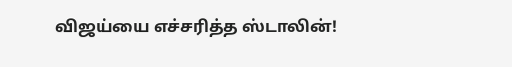விஜய்யை எச்சரித்த ஸ்டாலின்!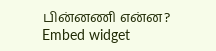பின்னணி என்ன?
Embed widget